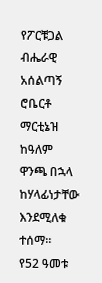የፖርቹጋል ብሔራዊ አሰልጣኝ ሮቤርቶ ማርቲኔዝ ከዓለም ዋንጫ በኋላ ከሃላፊነታቸው እንደሚለቁ ተሰማ።
የ52 ዓመቱ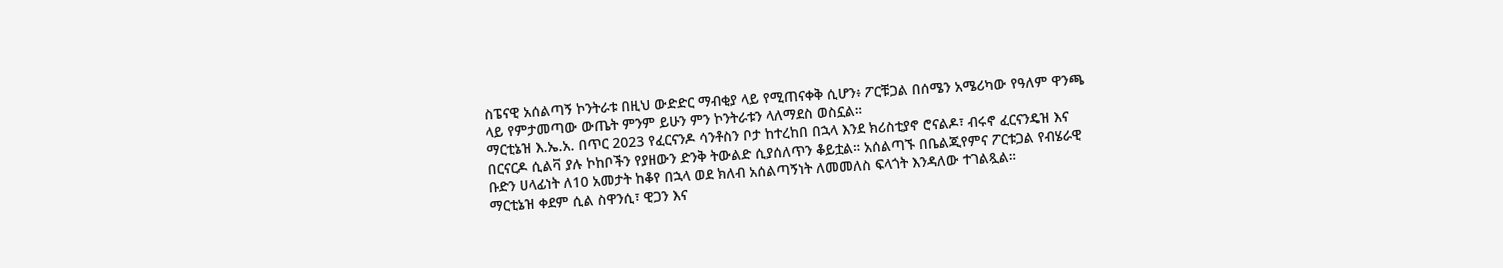ስፔናዊ አሰልጣኝ ኮንትራቱ በዚህ ውድድር ማብቂያ ላይ የሚጠናቀቅ ሲሆን፥ ፖርቹጋል በሰሜን አሜሪካው የዓለም ዋንጫ ላይ የምታመጣው ውጤት ምንም ይሁን ምን ኮንትራቱን ላለማደስ ወስኗል።
ማርቲኔዝ እ.ኤ.አ. በጥር 2023 የፈርናንዶ ሳንቶስን ቦታ ከተረከበ በኋላ እንደ ክሪስቲያኖ ሮናልዶ፣ ብሩኖ ፈርናንዴዝ እና በርናርዶ ሲልቫ ያሉ ኮከቦችን የያዘውን ድንቅ ትውልድ ሲያሰለጥን ቆይቷል። አሰልጣኙ በቤልጂየምና ፖርቱጋል የብሄራዊ ቡድን ሀላፊነት ለ10 አመታት ከቆየ በኋላ ወደ ክለብ አሰልጣኝነት ለመመለስ ፍላጎት እንዳለው ተገልጿል።
ማርቲኔዝ ቀደም ሲል ስዋንሲ፣ ዊጋን እና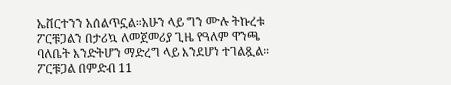ኤቨርተንን አሰልጥኗል።አሁን ላይ ግን ሙሉ ትኩረቱ ፖርቹጋልን በታሪኳ ለመጀመሪያ ጊዜ የዓለም ዋንጫ ባለቤት እንድትሆን ማድረግ ላይ እንደሆነ ተገልጿል።
ፖርቹጋል በምድብ 11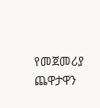የመጀመሪያ ጨዋታዋን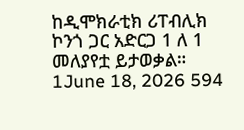ከዲሞክራቲክ ሪፐብሊክ ኮንጎ ጋር አድርጋ 1 ለ 1 መለያየቷ ይታወቃል።
1June 18, 2026 594